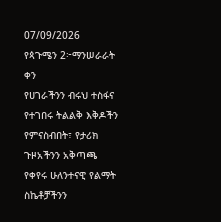07/09/2026
የጳጉሜን 2፦ማንሠራራት ቀን
የሀገራችንን ብሩህ ተስፋና የተገበሩ ትልልቅ እቅዶችን የምናስብበት፣ የታሪክ ጉዞአችንን አቅጣጫ የቀየሩ ሁለንተናዊ የልማት ስኬቶቻችንን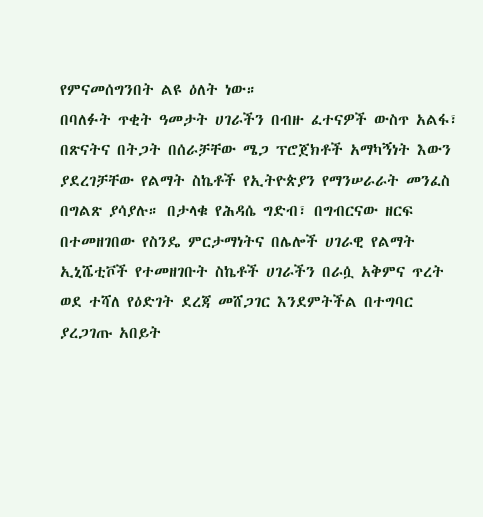የምናመሰግንበት ልዩ ዕለት ነው።
በባለፉት ጥቂት ዓመታት ሀገራችን በብዙ ፈተናዎች ውስጥ አልፋ፣ በጽናትና በትጋት በሰራቻቸው ሜጋ ፕሮጀክቶች አማካኝነት እውን ያደረገቻቸው የልማት ስኬቶች የኢትዮጵያን የማንሠራራት መንፈስ በግልጽ ያሳያሉ። በታላቁ የሕዳሴ ግድብ፣ በግብርናው ዘርፍ በተመዘገበው የስንዴ ምርታማነትና በሌሎች ሀገራዊ የልማት ኢኒሼቲቮች የተመዘገቡት ስኬቶች ሀገራችን በራሷ አቅምና ጥረት ወደ ተሻለ የዕድገት ደረጃ መሸጋገር እንደምትችል በተግባር ያረጋገጡ አበይት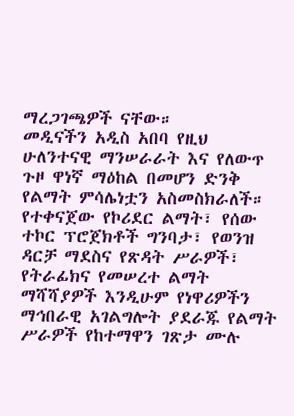ማረጋገጫዎች ናቸው።
መዲናችን አዲስ አበባ የዚህ ሁለንተናዊ ማንሠራራት እና የለውጥ ጉዞ ዋነኛ ማዕከል በመሆን ድንቅ የልማት ምሳሌነቷን አስመስክራለች። የተቀናጀው የኮሪደር ልማት፣ የሰው ተኮር ፕሮጀክቶች ግንባታ፣ የወንዝ ዳርቻ ማደስና የጽዳት ሥራዎች፣ የትራፊክና የመሠረተ ልማት ማሻሻያዎች እንዲሁም የነዋሪዎችን ማኅበራዊ አገልግሎት ያደራጁ የልማት ሥራዎች የከተማዋን ገጽታ ሙሉ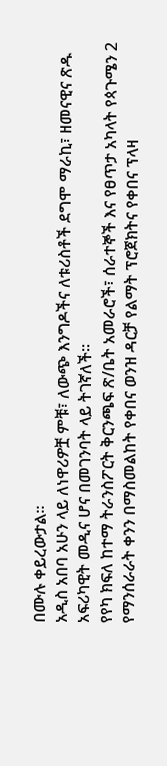በሙሉ ቀይረውታል።
አዲስ አበባ አሁን ላይ ለነዋሪዎቿ ምቹ፣ ለውጭ እንግዶችና ለቱሪስቶች ደግሞ ማራኪ፣ ዘመናዊና ጽዱ አፍሪካዊት መዲና ሆና በመገንባት ላይ ትገኛለች።
የየካ ክፍለ ከተማ ትራንስፖርት ቅርንጫፍ ጽ/ቤት አመራሮች፣ ሰራተኞች እና የፀጥታ አካላት የጳጉሜን 2 የማንሰራራት ቀንን በማስመልከት የቀበና ወንዝ ዳርቻ የልማት ፕሮጀክትና የቀበና ፕላዛ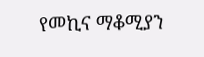የመኪና ማቆሚያን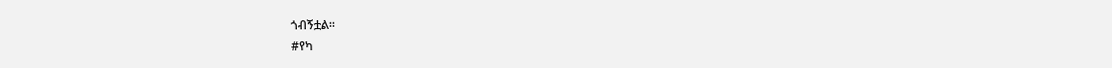ጎብኝቷል።
#የካ